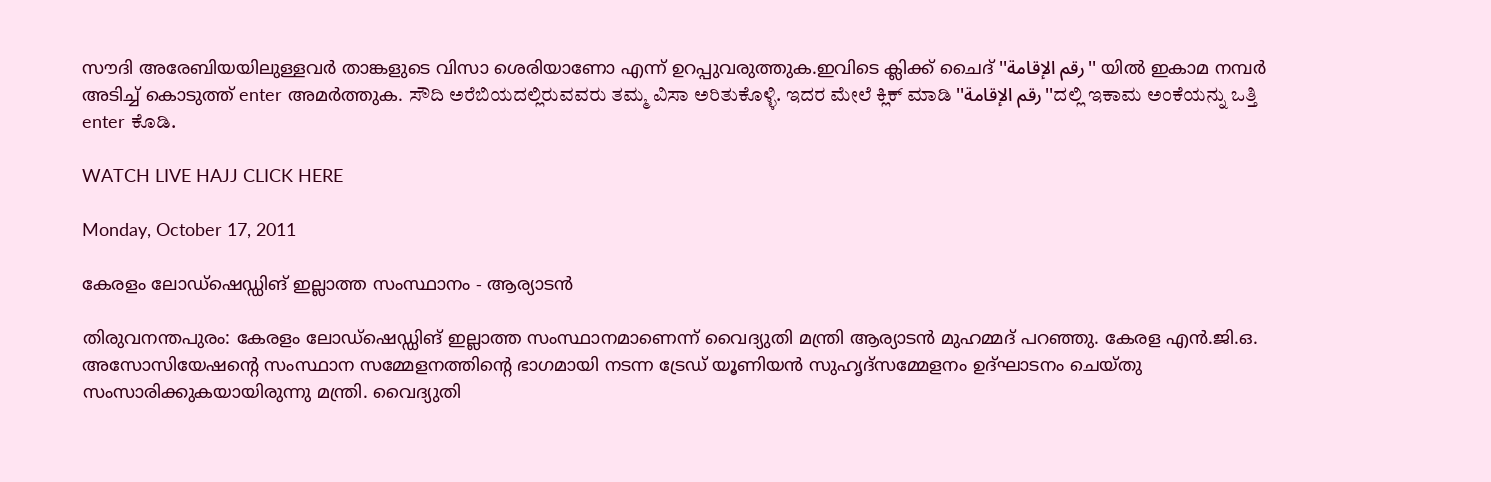സൗദി അരേബിയയിലുള്ളവര്‍ താങ്കളുടെ വിസാ ശെരിയാണോ എന്ന്‍ ഉറപ്പുവരുത്തുക.ഇവിടെ ക്ലിക്ക് ചൈദ് ''رقم الإقامة'' യില്‍ ഇകാമ നമ്പര്‍ അടിച്ച് കൊടുത്ത് enter അമര്‍ത്തുക. ಸೌದಿ ಅರೆಬಿಯದಲ್ಲಿರುವವರು ತಮ್ಮ ವಿಸಾ ಅರಿತುಕೊಳ್ಳಿ. ಇದರ ಮೇಲೆ ಕ್ಲಿಕ್ ಮಾಡಿ ''رقم الإقامة''ದಲ್ಲಿ ಇಕಾಮ ಅಂಕೆಯನ್ನು ಒತ್ತಿ enter ಕೊಡಿ.

WATCH LIVE HAJJ CLICK HERE

Monday, October 17, 2011

കേരളം ലോഡ്‌ഷെഡ്ഡിങ് ഇല്ലാത്ത സംസ്ഥാനം - ആര്യാടന്‍

തിരുവനന്തപുരം: കേരളം ലോഡ്‌ഷെഡ്ഡിങ് ഇല്ലാത്ത സംസ്ഥാനമാണെന്ന് വൈദ്യുതി മന്ത്രി ആര്യാടന്‍ മുഹമ്മദ് പറഞ്ഞു. കേരള എന്‍.ജി.ഒ. അസോസിയേഷന്റെ സംസ്ഥാന സമ്മേളനത്തിന്റെ ഭാഗമായി നടന്ന ട്രേഡ് യൂണിയന്‍ സുഹൃദ്‌സമ്മേളനം ഉദ്ഘാടനം ചെയ്തു സംസാരിക്കുകയായിരുന്നു മന്ത്രി. വൈദ്യുതി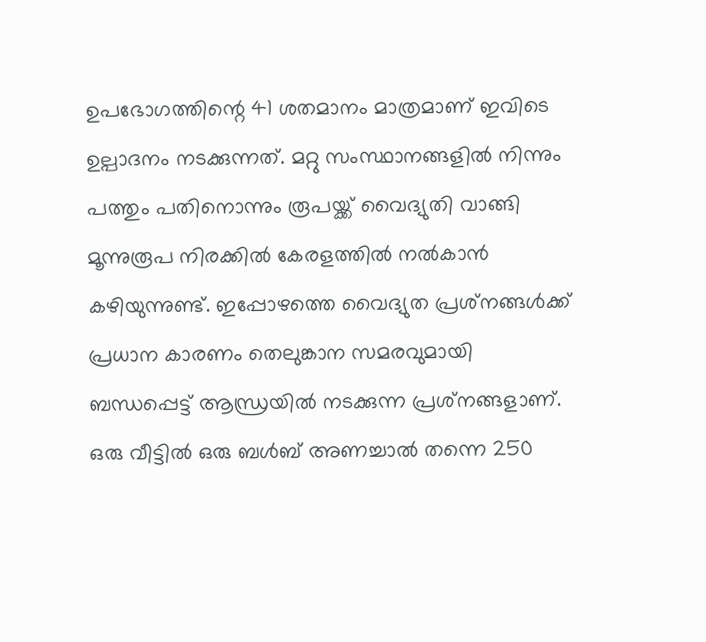ഉപഭോഗത്തിന്റെ 41 ശതമാനം മാത്രമാണ് ഇവിടെ ഉല്പാദനം നടക്കുന്നത്. മറ്റു സംസ്ഥാനങ്ങളില്‍ നിന്നും പത്തും പതിനൊന്നും രൂപയ്ക്ക് വൈദ്യുതി വാങ്ങി മൂന്നുരൂപ നിരക്കില്‍ കേരളത്തില്‍ നല്‍കാന്‍ കഴിയുന്നുണ്ട്. ഇപ്പോഴത്തെ വൈദ്യുത പ്രശ്‌നങ്ങള്‍ക്ക് പ്രധാന കാരണം തെലുങ്കാന സമരവുമായി ബന്ധപ്പെട്ട് ആന്ധ്രയില്‍ നടക്കുന്ന പ്രശ്‌നങ്ങളാണ്. ഒരു വീട്ടില്‍ ഒരു ബള്‍ബ് അണച്ചാല്‍ തന്നെ 250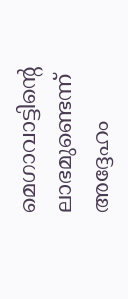മെഗാവാട്ടിന്റെ ലാഭമുണ്ടെന്ന് അദ്ദേഹം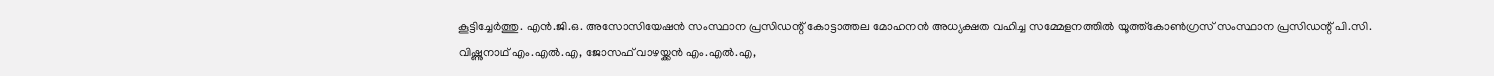കൂട്ടിച്ചേര്‍ത്തു. എന്‍.ജി.ഒ. അസോസിയേഷന്‍ സംസ്ഥാന പ്രസിഡന്റ് കോട്ടാത്തല മോഹനന്‍ അധ്യക്ഷത വഹിച്ച സമ്മേളനത്തില്‍ യൂത്ത്‌കോണ്‍ഗ്രസ് സംസ്ഥാന പ്രസിഡന്റ് പി.സി. വിഷ്ണുനാഥ് എം.എല്‍.എ, ജോസഫ് വാഴയ്ക്കന്‍ എം.എല്‍.എ,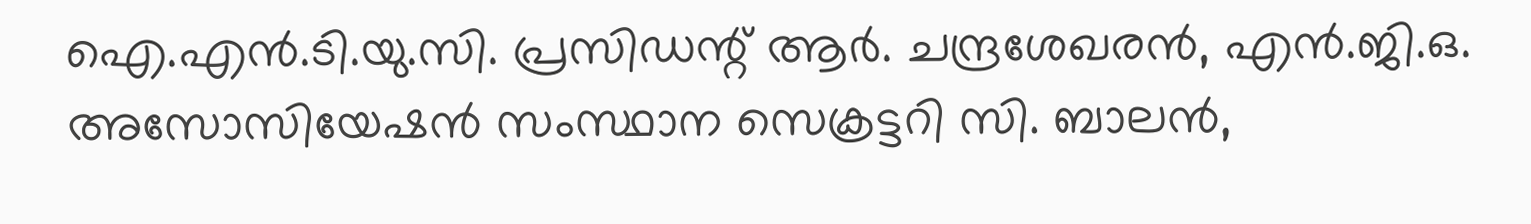ഐ.എന്‍.ടി.യു.സി. പ്രസിഡന്റ് ആര്‍. ചന്ദ്രശേഖരന്‍, എന്‍.ജി.ഒ. അസോസിയേഷന്‍ സംസ്ഥാന സെക്രട്ടറി സി. ബാലന്‍,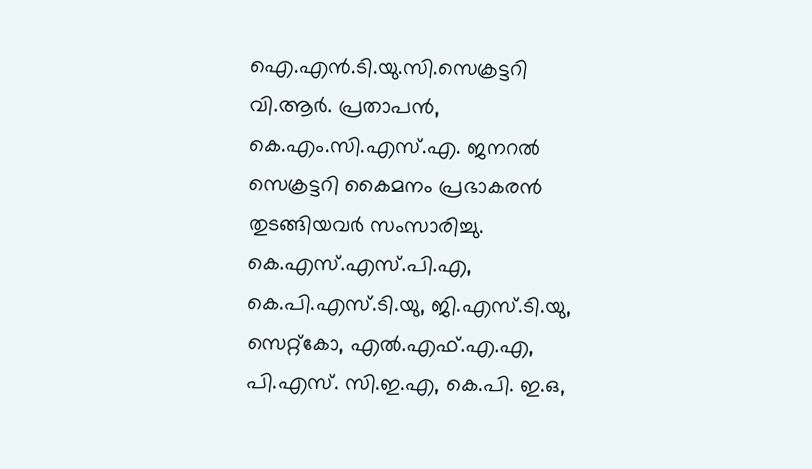ഐ.എന്‍.ടി.യു.സി.സെക്രട്ടറി വി.ആര്‍. പ്രതാപന്‍, കെ.എം.സി.എസ്.എ. ജനറല്‍ സെക്രട്ടറി കൈമനം പ്രഭാകരന്‍ തുടങ്ങിയവര്‍ സംസാരിച്ചു. കെ.എസ്.എസ്.പി.എ, കെ.പി.എസ്.ടി.യു, ജി.എസ്.ടി.യു, സെറ്റ്‌കോ, എല്‍.എഫ്.എ.എ, പി.എസ്. സി.ഇ.എ, കെ.പി. ഇ.ഒ,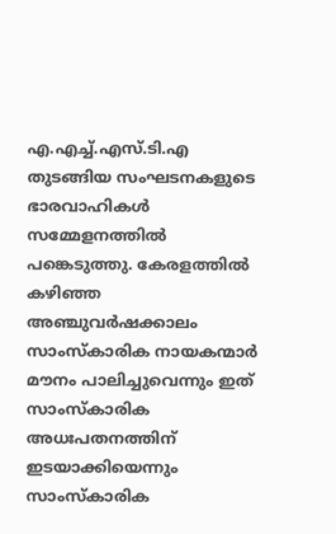എ.എച്ച്‌.എസ്.ടി.എ തുടങ്ങിയ സംഘടനകളുടെ ഭാരവാഹികള്‍ സമ്മേളനത്തില്‍ പങ്കെടുത്തു. കേരളത്തില്‍ കഴിഞ്ഞ അഞ്ചുവര്‍ഷക്കാലം സാംസ്‌കാരിക നായകന്മാര്‍ മൗനം പാലിച്ചുവെന്നും ഇത് സാംസ്‌കാരിക അധഃപതനത്തിന് ഇടയാക്കിയെന്നും സാംസ്‌കാരിക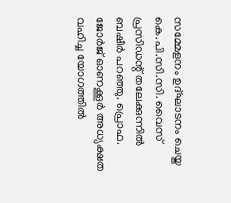സമ്മേളനം ഉദ്ഘാടനം ചെയ്ത കെ.പി.സി.സി. വൈസ് പ്രസിഡന്റ് തലേക്കുന്നില്‍ ബഷീര്‍ പറഞ്ഞു. പ്രൊഫ. ജോര്‍ജ് ഓണക്കൂര്‍ അധ്യക്ഷത വഹിച്ച യോഗത്തില്‍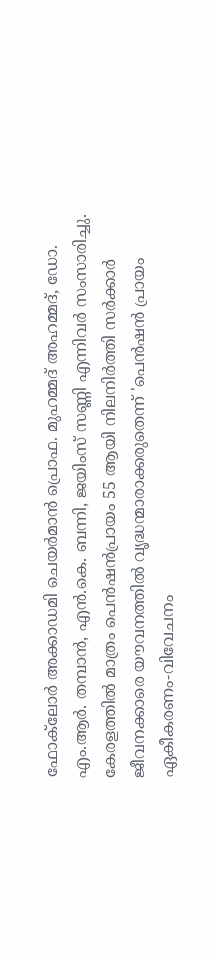ഫോക്‌ലോര്‍ അക്കാഡമി ചെയര്‍മാന്‍ പ്രൊഫ. മുഹമ്മദ് അഹമ്മദ്, ഡോ. എം.ആര്‍. തമ്പാന്‍, എന്‍.കെ. ബന്നി, ജയിംസ് സണ്ണി എന്നിവര്‍ സംസാരിച്ചു. കേരളത്തില്‍ മാത്രം പെന്‍ഷന്‍പ്രായം 55 ആയി നിലനിര്‍ത്തി സര്‍ക്കാര്‍ ജീവനക്കാരെ യൗവനത്തില്‍ വൃദ്ധന്മാരാക്കരുതെന്ന് 'പെന്‍ഷന്‍ പ്രായം ഏകീകരണം-വിവേചനം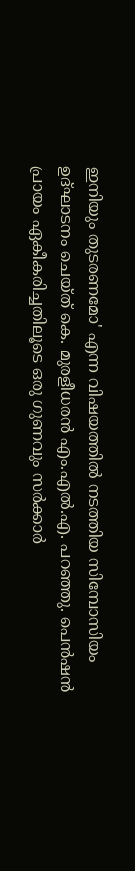ഇനിയും തുടരണമോ' എന്ന വിഷയത്തില്‍ നടത്തിയ സിമ്പോസിയം ഉദ്ഘാടനം ചെയ്ത് കെ. മുരളീധരന്‍ എം.എല്‍.എ. പറഞ്ഞു. പെന്‍ഷന്‍ പ്രായം ഏകീകരിച്ചതിലൂടെ ഒരു ഗുണവും സര്‍ക്കാര്‍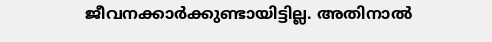ജീവനക്കാര്‍ക്കുണ്ടായിട്ടില്ല. അതിനാല്‍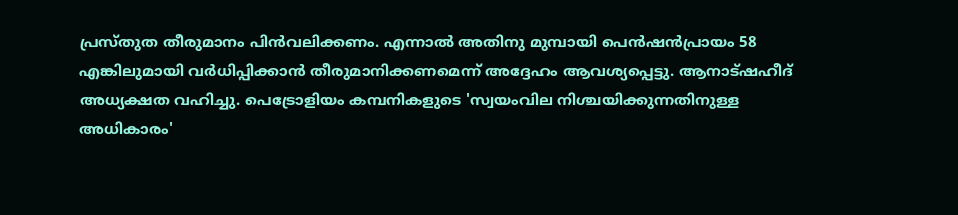പ്രസ്തുത തീരുമാനം പിന്‍വലിക്കണം. എന്നാല്‍ അതിനു മുമ്പായി പെന്‍ഷന്‍പ്രായം 58 എങ്കിലുമായി വര്‍ധിപ്പിക്കാന്‍ തീരുമാനിക്കണമെന്ന് അദ്ദേഹം ആവശ്യപ്പെട്ടു. ആനാട്ഷഹീദ് അധ്യക്ഷത വഹിച്ചു. പെട്രോളിയം കമ്പനികളുടെ 'സ്വയംവില നിശ്ചയിക്കുന്നതിനുള്ള അധികാരം'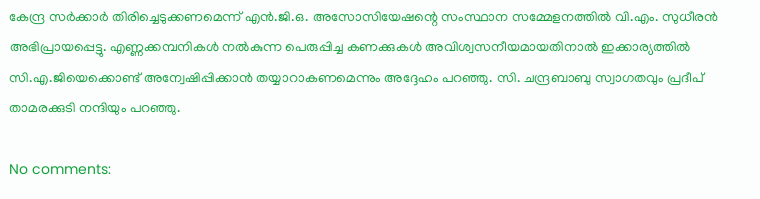കേന്ദ്ര സര്‍ക്കാര്‍ തിരിച്ചെടുക്കണമെന്ന് എന്‍.ജി.ഒ. അസോസിയേഷന്റെ സംസ്ഥാന സമ്മേളനത്തില്‍ വി.എം. സുധീരന്‍ അഭിപ്രായപ്പെട്ടു. എണ്ണക്കമ്പനികള്‍ നല്‍കുന്ന പെരുപ്പിച്ച കണക്കുകള്‍ അവിശ്വസനീയമായതിനാല്‍ ഇക്കാര്യത്തില്‍ സി.എ.ജിയെക്കൊണ്ട് അന്വേഷിപ്പിക്കാന്‍ തയ്യാറാകണമെന്നും അദ്ദേഹം പറഞ്ഞു. സി. ചന്ദ്രബാബു സ്വാഗതവും പ്രദീപ് താമരക്കുടി നന്ദിയും പറഞ്ഞു.

No comments: